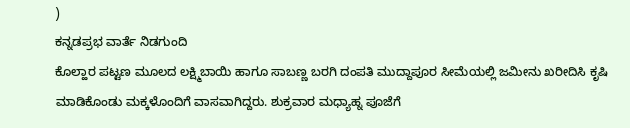)
ಕನ್ನಡಪ್ರಭ ವಾರ್ತೆ ನಿಡಗುಂದಿ
ಕೊಲ್ಹಾರ ಪಟ್ಟಣ ಮೂಲದ ಲಕ್ಷ್ಮಿಬಾಯಿ ಹಾಗೂ ಸಾಬಣ್ಣ ಬರಗಿ ದಂಪತಿ ಮುದ್ದಾಪೂರ ಸೀಮೆಯಲ್ಲಿ ಜಮೀನು ಖರೀದಿಸಿ ಕೃಷಿ ಮಾಡಿಕೊಂಡು ಮಕ್ಕಳೊಂದಿಗೆ ವಾಸವಾಗಿದ್ದರು. ಶುಕ್ರವಾರ ಮಧ್ಯಾಹ್ನ ಪೂಜೆಗೆ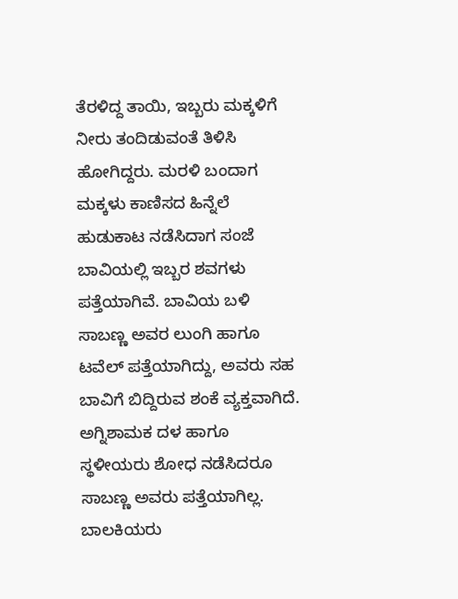ತೆರಳಿದ್ದ ತಾಯಿ, ಇಬ್ಬರು ಮಕ್ಕಳಿಗೆ ನೀರು ತಂದಿಡುವಂತೆ ತಿಳಿಸಿ ಹೋಗಿದ್ದರು. ಮರಳಿ ಬಂದಾಗ ಮಕ್ಕಳು ಕಾಣಿಸದ ಹಿನ್ನೆಲೆ ಹುಡುಕಾಟ ನಡೆಸಿದಾಗ ಸಂಜೆ ಬಾವಿಯಲ್ಲಿ ಇಬ್ಬರ ಶವಗಳು ಪತ್ತೆಯಾಗಿವೆ. ಬಾವಿಯ ಬಳಿ ಸಾಬಣ್ಣ ಅವರ ಲುಂಗಿ ಹಾಗೂ ಟವೆಲ್ ಪತ್ತೆಯಾಗಿದ್ದು, ಅವರು ಸಹ ಬಾವಿಗೆ ಬಿದ್ದಿರುವ ಶಂಕೆ ವ್ಯಕ್ತವಾಗಿದೆ. ಅಗ್ನಿಶಾಮಕ ದಳ ಹಾಗೂ ಸ್ಥಳೀಯರು ಶೋಧ ನಡೆಸಿದರೂ ಸಾಬಣ್ಣ ಅವರು ಪತ್ತೆಯಾಗಿಲ್ಲ.
ಬಾಲಕಿಯರು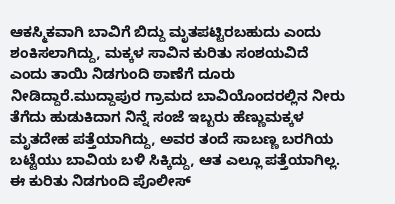ಆಕಸ್ಮಿಕವಾಗಿ ಬಾವಿಗೆ ಬಿದ್ದು ಮೃತಪಟ್ಟಿರಬಹುದು ಎಂದು ಶಂಕಿಸಲಾಗಿದ್ದು, ಮಕ್ಕಳ ಸಾವಿನ ಕುರಿತು ಸಂಶಯವಿದೆ ಎಂದು ತಾಯಿ ನಿಡಗುಂದಿ ಠಾಣೆಗೆ ದೂರು ನೀಡಿದ್ದಾರೆ.ಮುದ್ದಾಪುರ ಗ್ರಾಮದ ಬಾವಿಯೊಂದರಲ್ಲಿನ ನೀರು ತೆಗೆದು ಹುಡುಕಿದಾಗ ನಿನ್ನೆ ಸಂಜೆ ಇಬ್ಬರು ಹೆಣ್ಣುಮಕ್ಕಳ ಮೃತದೇಹ ಪತ್ತೆಯಾಗಿದ್ದು, ಅವರ ತಂದೆ ಸಾಬಣ್ಣ ಬರಗಿಯ ಬಟ್ಟೆಯು ಬಾವಿಯ ಬಳಿ ಸಿಕ್ಕಿದ್ದು, ಆತ ಎಲ್ಲೂ ಪತ್ತೆಯಾಗಿಲ್ಲ. ಈ ಕುರಿತು ನಿಡಗುಂದಿ ಪೊಲೀಸ್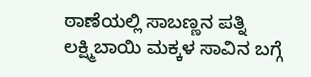ಠಾಣೆಯಲ್ಲಿ ಸಾಬಣ್ಣನ ಪತ್ನಿ ಲಕ್ಷ್ಮಿಬಾಯಿ ಮಕ್ಕಳ ಸಾವಿನ ಬಗ್ಗೆ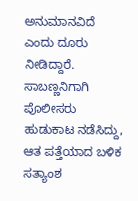ಅನುಮಾನವಿದೆ ಎಂದು ದೂರು ನೀಡಿದ್ದಾರೆ. ಸಾಬಣ್ಣನಿಗಾಗಿ ಪೊಲೀಸರು ಹುಡುಕಾಟ ನಡೆಸಿದ್ದು, ಆತ ಪತ್ತೆಯಾದ ಬಳಿಕ ಸತ್ಯಾಂಶ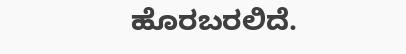ಹೊರಬರಲಿದೆ.